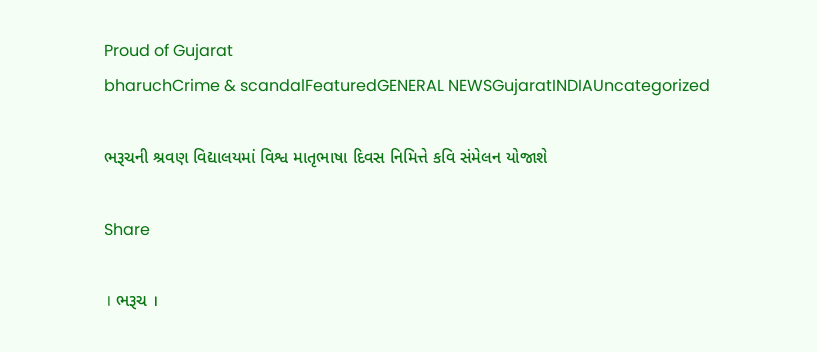Proud of Gujarat
bharuchCrime & scandalFeaturedGENERAL NEWSGujaratINDIAUncategorized

ભરૂચની શ્રવણ વિદ્યાલયમાં વિશ્વ માતૃભાષા દિવસ નિમિત્તે કવિ સંમેલન યોજાશે

Share

। ભરૂચ ।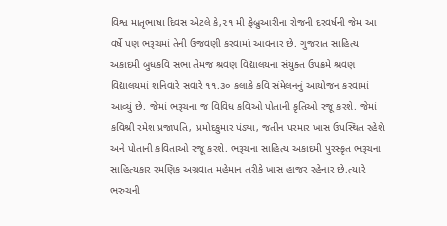વિશ્વ માતૃભાષા દિવસ એટલે કે,૨૧ મી ફેબ્રુઆરીના રોજની દરવર્ષની જેમ આ વર્ષે પણ ભરૂચમાં તેની ઉજવણી કરવામાં આવનાર છે. ગુજરાત સાહિત્ય અકાદમી બુધકવિ સભા તેમજ શ્રવણ વિદ્યાલયના સંયુક્ત ઉપક્રમે શ્રવણ વિદ્યાલયમાં શનિવારે સવારે ૧૧.૩૦ કલાકે કવિ સંમેલનનું આયોજન કરવામાં આવ્યું છે. જેમાં ભરૂચના જ વિવિધ કવિઓ પોતાની કૃતિઓ રજૂ કરશે. જેમાં કવિશ્રી રમેશ પ્રજાપતિ, પ્રમોદકુમાર પંડ્યા, જતીન પરમાર ખાસ ઉપસ્થિત રહેશે અને પોતાની કવિતાઓ રજૂ કરશે. ભરૂચના સાહિત્ય અકાદમી પુરસ્કૃત ભરૂચના સાહિત્યકાર રમણિક અગ્રવાત મહેમાન તરીકે ખાસ હાજર રહેનાર છે.ત્યારે ભરુચની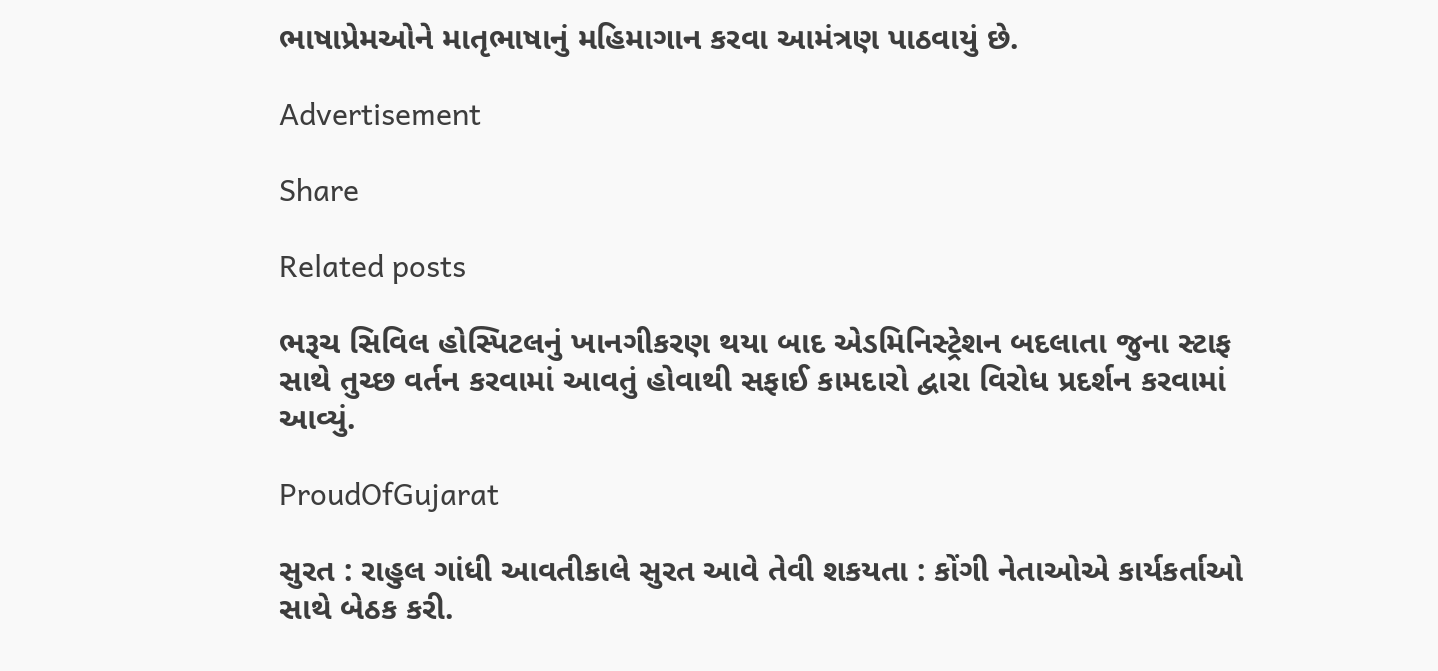ભાષાપ્રેમઓને માતૃભાષાનું મહિમાગાન કરવા આમંત્રણ પાઠવાયું છે.

Advertisement

Share

Related posts

ભરૂચ સિવિલ હોસ્પિટલનું ખાનગીકરણ થયા બાદ એડમિનિસ્ટ્રેશન બદલાતા જુના સ્ટાફ સાથે તુચ્છ વર્તન કરવામાં આવતું હોવાથી સફાઈ કામદારો દ્વારા વિરોધ પ્રદર્શન કરવામાં આવ્યું.

ProudOfGujarat

સુરત : રાહુલ ગાંધી આવતીકાલે સુરત આવે તેવી શકયતા : કોંગી નેતાઓએ કાર્યકર્તાઓ સાથે બેઠક કરી.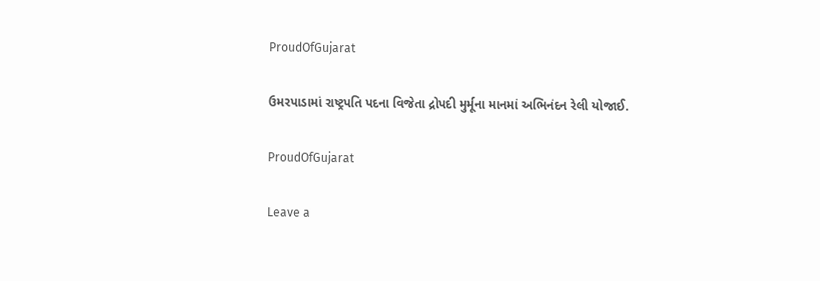ProudOfGujarat

ઉમરપાડામાં રાષ્ટ્રપતિ પદના વિજેતા દ્રોપદી મુર્મૂના માનમાં અભિનંદન રેલી યોજાઈ.

ProudOfGujarat

Leave a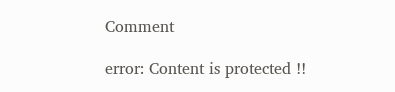Comment

error: Content is protected !!